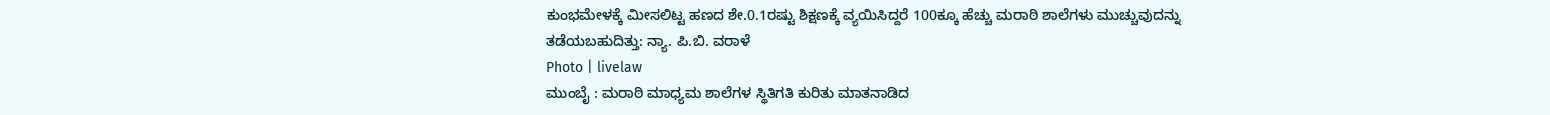ಕುಂಭಮೇಳಕ್ಕೆ ಮೀಸಲಿಟ್ಟ ಹಣದ ಶೇ.0.1ರಷ್ಟು ಶಿಕ್ಷಣಕ್ಕೆ ವ್ಯಯಿಸಿದ್ದರೆ 100ಕ್ಕೂ ಹೆಚ್ಚು ಮರಾಠಿ ಶಾಲೆಗಳು ಮುಚ್ಚುವುದನ್ನು ತಡೆಯಬಹುದಿತ್ತು: ನ್ಯಾ. ಪಿ.ಬಿ. ವರಾಳೆ
Photo | livelaw
ಮುಂಬೈ : ಮರಾಠಿ ಮಾಧ್ಯಮ ಶಾಲೆಗಳ ಸ್ಥಿತಿಗತಿ ಕುರಿತು ಮಾತನಾಡಿದ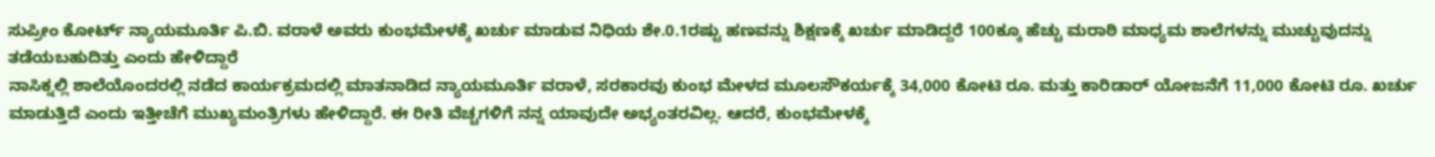ಸುಪ್ರೀಂ ಕೋರ್ಟ್ ನ್ಯಾಯಮೂರ್ತಿ ಪಿ.ಬಿ. ವರಾಳೆ ಅವರು ಕುಂಭಮೇಳಕ್ಕೆ ಖರ್ಚು ಮಾಡುವ ನಿಧಿಯ ಶೇ.0.1ರಷ್ಟು ಹಣವನ್ನು ಶಿಕ್ಷಣಕ್ಕೆ ಖರ್ಚು ಮಾಡಿದ್ದರೆ 100ಕ್ಕೂ ಹೆಚ್ಚು ಮರಾಠಿ ಮಾಧ್ಯಮ ಶಾಲೆಗಳನ್ನು ಮುಚ್ಚುವುದನ್ನು ತಡೆಯಬಹುದಿತ್ತು ಎಂದು ಹೇಳಿದ್ದಾರೆ
ನಾಸಿಕ್ನಲ್ಲಿ ಶಾಲೆಯೊಂದರಲ್ಲಿ ನಡೆದ ಕಾರ್ಯಕ್ರಮದಲ್ಲಿ ಮಾತನಾಡಿದ ನ್ಯಾಯಮೂರ್ತಿ ವರಾಳೆ, ಸರಕಾರವು ಕುಂಭ ಮೇಳದ ಮೂಲಸೌಕರ್ಯಕ್ಕೆ 34,000 ಕೋಟಿ ರೂ. ಮತ್ತು ಕಾರಿಡಾರ್ ಯೋಜನೆಗೆ 11,000 ಕೋಟಿ ರೂ. ಖರ್ಚು ಮಾಡುತ್ತಿದೆ ಎಂದು ಇತ್ತೀಚೆಗೆ ಮುಖ್ಯಮಂತ್ರಿಗಳು ಹೇಳಿದ್ದಾರೆ. ಈ ರೀತಿ ವೆಚ್ಚಗಳಿಗೆ ನನ್ನ ಯಾವುದೇ ಅಭ್ಯಂತರವಿಲ್ಲ. ಆದರೆ, ಕುಂಭಮೇಳಕ್ಕೆ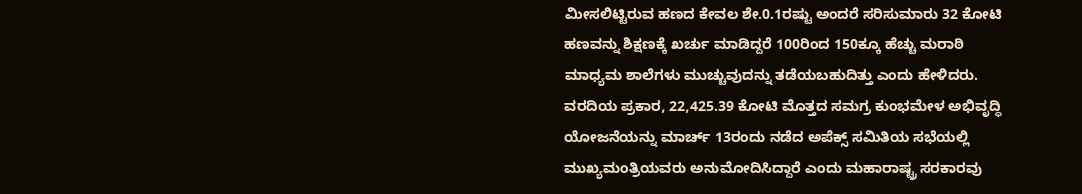ಮೀಸಲಿಟ್ಟಿರುವ ಹಣದ ಕೇವಲ ಶೇ.0.1ರಷ್ಟು ಅಂದರೆ ಸರಿಸುಮಾರು 32 ಕೋಟಿ ಹಣವನ್ನು ಶಿಕ್ಷಣಕ್ಕೆ ಖರ್ಚು ಮಾಡಿದ್ದರೆ 100ರಿಂದ 150ಕ್ಕೂ ಹೆಚ್ಚು ಮರಾಠಿ ಮಾಧ್ಯಮ ಶಾಲೆಗಳು ಮುಚ್ಚುವುದನ್ನು ತಡೆಯಬಹುದಿತ್ತು ಎಂದು ಹೇಳಿದರು.
ವರದಿಯ ಪ್ರಕಾರ, 22,425.39 ಕೋಟಿ ಮೊತ್ತದ ಸಮಗ್ರ ಕುಂಭಮೇಳ ಅಭಿವೃದ್ಧಿ ಯೋಜನೆಯನ್ನು ಮಾರ್ಚ್ 13ರಂದು ನಡೆದ ಅಪೆಕ್ಸ್ ಸಮಿತಿಯ ಸಭೆಯಲ್ಲಿ ಮುಖ್ಯಮಂತ್ರಿಯವರು ಅನುಮೋದಿಸಿದ್ದಾರೆ ಎಂದು ಮಹಾರಾಷ್ಟ್ರ ಸರಕಾರವು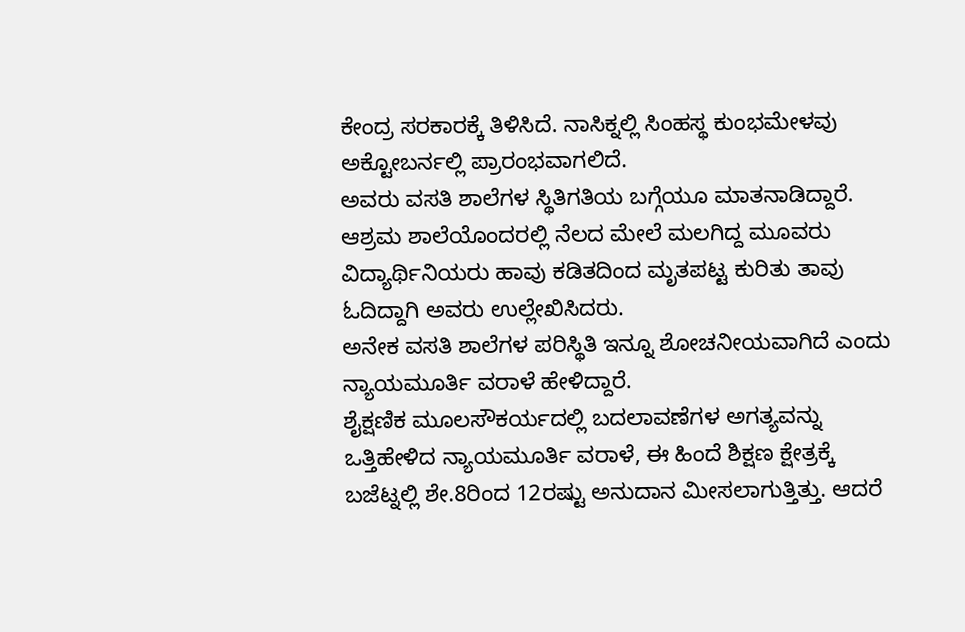ಕೇಂದ್ರ ಸರಕಾರಕ್ಕೆ ತಿಳಿಸಿದೆ. ನಾಸಿಕ್ನಲ್ಲಿ ಸಿಂಹಸ್ಥ ಕುಂಭಮೇಳವು ಅಕ್ಟೋಬರ್ನಲ್ಲಿ ಪ್ರಾರಂಭವಾಗಲಿದೆ.
ಅವರು ವಸತಿ ಶಾಲೆಗಳ ಸ್ಥಿತಿಗತಿಯ ಬಗ್ಗೆಯೂ ಮಾತನಾಡಿದ್ದಾರೆ. ಆಶ್ರಮ ಶಾಲೆಯೊಂದರಲ್ಲಿ ನೆಲದ ಮೇಲೆ ಮಲಗಿದ್ದ ಮೂವರು ವಿದ್ಯಾರ್ಥಿನಿಯರು ಹಾವು ಕಡಿತದಿಂದ ಮೃತಪಟ್ಟ ಕುರಿತು ತಾವು ಓದಿದ್ದಾಗಿ ಅವರು ಉಲ್ಲೇಖಿಸಿದರು.
ಅನೇಕ ವಸತಿ ಶಾಲೆಗಳ ಪರಿಸ್ಥಿತಿ ಇನ್ನೂ ಶೋಚನೀಯವಾಗಿದೆ ಎಂದು ನ್ಯಾಯಮೂರ್ತಿ ವರಾಳೆ ಹೇಳಿದ್ದಾರೆ.
ಶೈಕ್ಷಣಿಕ ಮೂಲಸೌಕರ್ಯದಲ್ಲಿ ಬದಲಾವಣೆಗಳ ಅಗತ್ಯವನ್ನು ಒತ್ತಿಹೇಳಿದ ನ್ಯಾಯಮೂರ್ತಿ ವರಾಳೆ, ಈ ಹಿಂದೆ ಶಿಕ್ಷಣ ಕ್ಷೇತ್ರಕ್ಕೆ ಬಜೆಟ್ನಲ್ಲಿ ಶೇ.8ರಿಂದ 12ರಷ್ಟು ಅನುದಾನ ಮೀಸಲಾಗುತ್ತಿತ್ತು. ಆದರೆ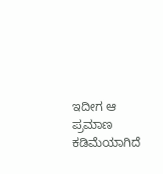ಇದೀಗ ಆ ಪ್ರಮಾಣ ಕಡಿಮೆಯಾಗಿದೆ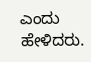ಎಂದು ಹೇಳಿದರು.